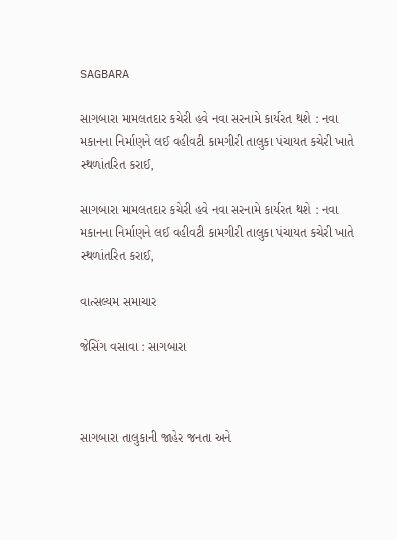SAGBARA

સાગબારા મામલતદાર કચેરી હવે નવા સરનામે કાર્યરત થશે : નવા મકાનના નિર્માણને લઈ વહીવટી કામગીરી તાલુકા પંચાયત કચેરી ખાતે સ્થળાંતરિત કરાઈ,

સાગબારા મામલતદાર કચેરી હવે નવા સરનામે કાર્યરત થશે : નવા મકાનના નિર્માણને લઈ વહીવટી કામગીરી તાલુકા પંચાયત કચેરી ખાતે સ્થળાંતરિત કરાઈ,

વાત્સલ્યમ સમાચાર

જેસિંગ વસાવા : સાગબારા



સાગબારા તાલુકાની જાહેર જનતા અને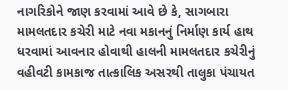નાગરિકોને જાણ કરવામાં આવે છે કે, સાગબારા મામલતદાર કચેરી માટે નવા મકાનનું નિર્માણ કાર્ય હાથ ધરવામાં આવનાર હોવાથી હાલની મામલતદાર કચેરીનું વહીવટી કામકાજ તાત્કાલિક અસરથી તાલુકા પંચાયત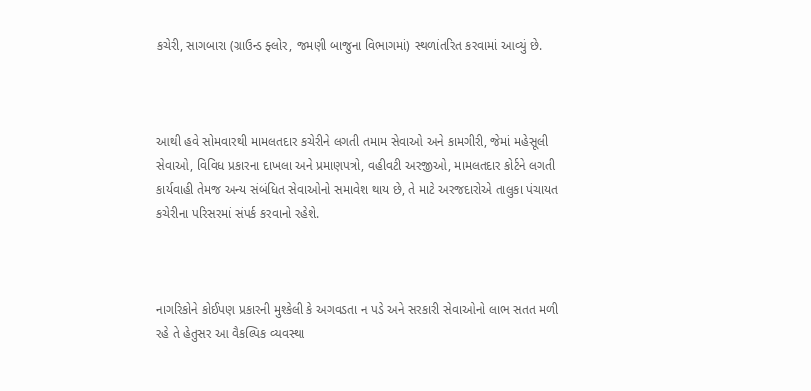કચેરી, સાગબારા (ગ્રાઉન્ડ ફ્લોર, જમણી બાજુના વિભાગમાં) સ્થળાંતરિત કરવામાં આવ્યું છે.



આથી હવે સોમવારથી મામલતદાર કચેરીને લગતી તમામ સેવાઓ અને કામગીરી, જેમાં મહેસૂલી સેવાઓ, વિવિધ પ્રકારના દાખલા અને પ્રમાણપત્રો, વહીવટી અરજીઓ, મામલતદાર કોર્ટને લગતી કાર્યવાહી તેમજ અન્ય સંબંધિત સેવાઓનો સમાવેશ થાય છે, તે માટે અરજદારોએ તાલુકા પંચાયત કચેરીના પરિસરમાં સંપર્ક કરવાનો રહેશે.



નાગરિકોને કોઈપણ પ્રકારની મુશ્કેલી કે અગવડતા ન પડે અને સરકારી સેવાઓનો લાભ સતત મળી રહે તે હેતુસર આ વૈકલ્પિક વ્યવસ્થા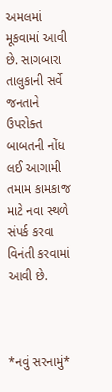અમલમાં મૂકવામાં આવી છે. સાગબારા તાલુકાની સર્વે જનતાને ઉપરોક્ત બાબતની નોંધ લઈ આગામી તમામ કામકાજ માટે નવા સ્થળે સંપર્ક કરવા વિનંતી કરવામાં આવી છે.



*નવું સરનામું*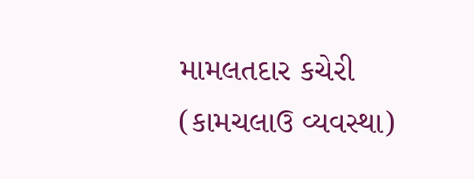મામલતદાર કચેરી (કામચલાઉ વ્યવસ્થા)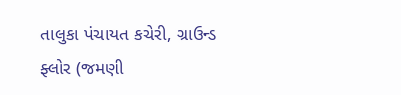તાલુકા પંચાયત કચેરી, ગ્રાઉન્ડ ફ્લોર (જમણી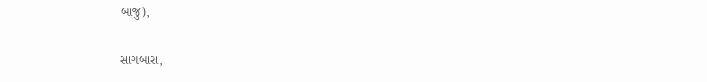બાજુ),

સાગબારા,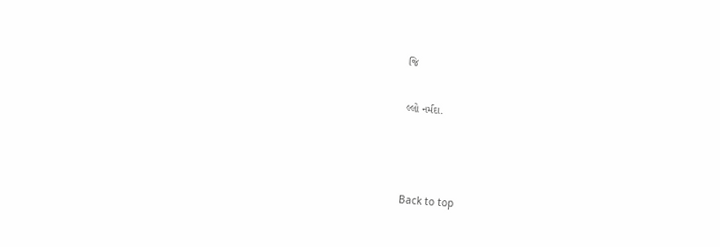જિ

લ્લો નર્મદા.



Back to top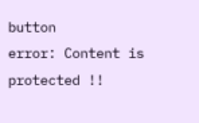button
error: Content is protected !!